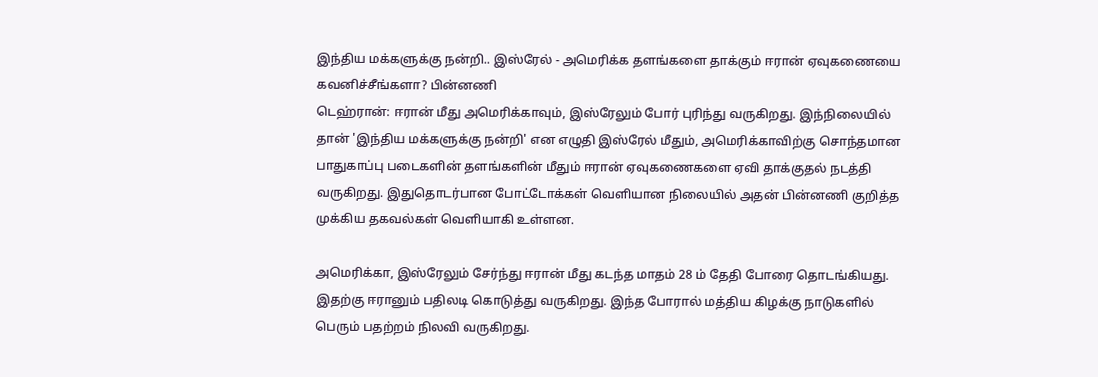இந்திய மக்களுக்கு நன்றி.. இஸ்ரேல் - அமெரிக்க தளங்களை தாக்கும் ஈரான் ஏவுகணையை கவனிச்சீங்களா? பின்னணி
டெஹ்ரான்: ஈரான் மீது அமெரிக்காவும், இஸ்ரேலும் போர் புரிந்து வருகிறது. இந்நிலையில் தான் 'இந்திய மக்களுக்கு நன்றி' என எழுதி இஸ்ரேல் மீதும், அமெரிக்காவிற்கு சொந்தமான பாதுகாப்பு படைகளின் தளங்களின் மீதும் ஈரான் ஏவுகணைகளை ஏவி தாக்குதல் நடத்தி வருகிறது. இதுதொடர்பான போட்டோக்கள் வெளியான நிலையில் அதன் பின்னணி குறித்த முக்கிய தகவல்கள் வெளியாகி உள்ளன.

அமெரிக்கா, இஸ்ரேலும் சேர்ந்து ஈரான் மீது கடந்த மாதம் 28 ம் தேதி போரை தொடங்கியது. இதற்கு ஈரானும் பதிலடி கொடுத்து வருகிறது. இந்த போரால் மத்திய கிழக்கு நாடுகளில் பெரும் பதற்றம் நிலவி வருகிறது.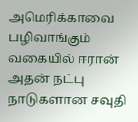அமெரிக்காவை பழிவாங்கும் வகையில் ஈரான் அதன் நட்பு நாடுகளான சவுதி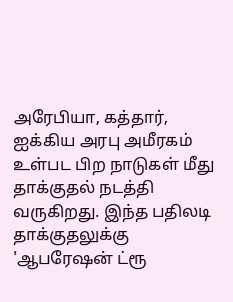அரேபியா, கத்தார், ஐக்கிய அரபு அமீரகம் உள்பட பிற நாடுகள் மீது தாக்குதல் நடத்தி வருகிறது. இந்த பதிலடி தாக்குதலுக்கு 'ஆபரேஷன் ட்ரூ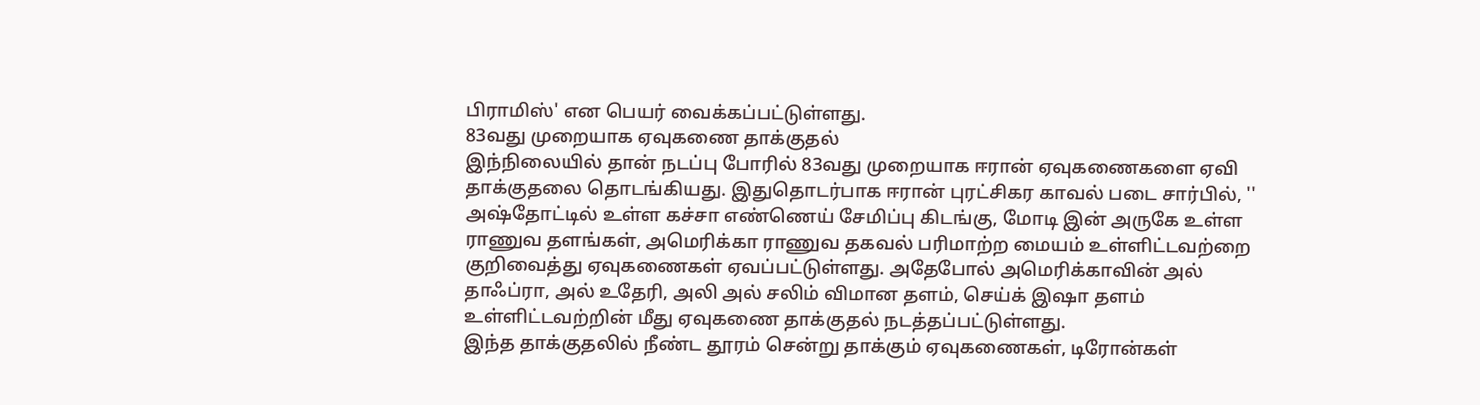பிராமிஸ்' என பெயர் வைக்கப்பட்டுள்ளது.
83வது முறையாக ஏவுகணை தாக்குதல்
இந்நிலையில் தான் நடப்பு போரில் 83வது முறையாக ஈரான் ஏவுகணைகளை ஏவி தாக்குதலை தொடங்கியது. இதுதொடர்பாக ஈரான் புரட்சிகர காவல் படை சார்பில், '' அஷ்தோட்டில் உள்ள கச்சா எண்ணெய் சேமிப்பு கிடங்கு, மோடி இன் அருகே உள்ள ராணுவ தளங்கள், அமெரிக்கா ராணுவ தகவல் பரிமாற்ற மையம் உள்ளிட்டவற்றை குறிவைத்து ஏவுகணைகள் ஏவப்பட்டுள்ளது. அதேபோல் அமெரிக்காவின் அல் தாஃப்ரா, அல் உதேரி, அலி அல் சலிம் விமான தளம், செய்க் இஷா தளம் உள்ளிட்டவற்றின் மீது ஏவுகணை தாக்குதல் நடத்தப்பட்டுள்ளது.
இந்த தாக்குதலில் நீண்ட தூரம் சென்று தாக்கும் ஏவுகணைகள், டிரோன்கள்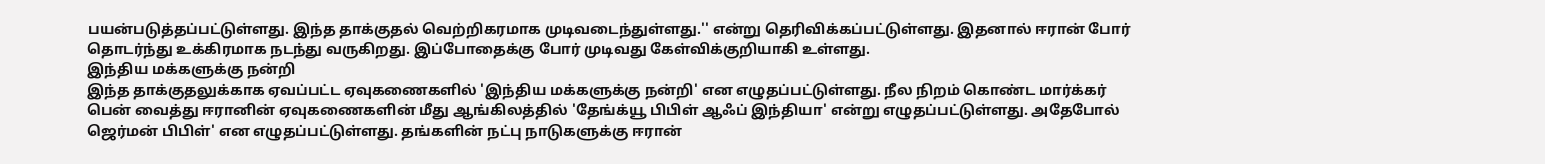பயன்படுத்தப்பட்டுள்ளது. இந்த தாக்குதல் வெற்றிகரமாக முடிவடைந்துள்ளது.'' என்று தெரிவிக்கப்பட்டுள்ளது. இதனால் ஈரான் போர் தொடர்ந்து உக்கிரமாக நடந்து வருகிறது. இப்போதைக்கு போர் முடிவது கேள்விக்குறியாகி உள்ளது.
இந்திய மக்களுக்கு நன்றி
இந்த தாக்குதலுக்காக ஏவப்பட்ட ஏவுகணைகளில் 'இந்திய மக்களுக்கு நன்றி' என எழுதப்பட்டுள்ளது. நீல நிறம் கொண்ட மார்க்கர் பென் வைத்து ஈரானின் ஏவுகணைகளின் மீது ஆங்கிலத்தில் 'தேங்க்யூ பிபிள் ஆஃப் இந்தியா' என்று எழுதப்பட்டுள்ளது. அதேபோல் ஜெர்மன் பிபிள்' என எழுதப்பட்டுள்ளது. தங்களின் நட்பு நாடுகளுக்கு ஈரான்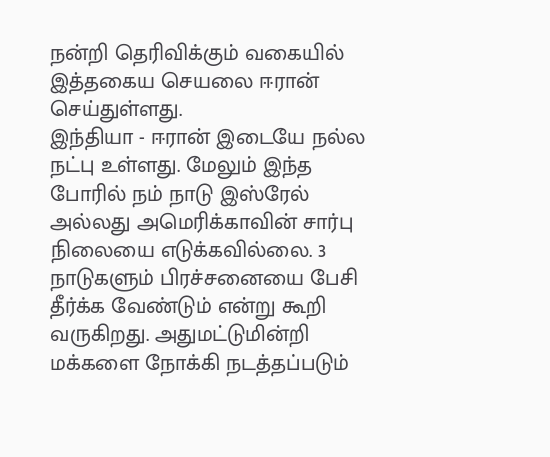நன்றி தெரிவிக்கும் வகையில் இத்தகைய செயலை ஈரான் செய்துள்ளது.
இந்தியா - ஈரான் இடையே நல்ல நட்பு உள்ளது. மேலும் இந்த போரில் நம் நாடு இஸ்ரேல் அல்லது அமெரிக்காவின் சார்பு நிலையை எடுக்கவில்லை. 3 நாடுகளும் பிரச்சனையை பேசி தீர்க்க வேண்டும் என்று கூறி வருகிறது. அதுமட்டுமின்றி மக்களை நோக்கி நடத்தப்படும்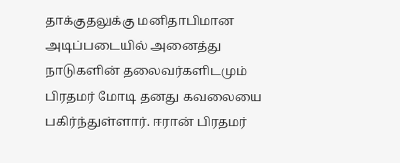தாக்குதலுக்கு மனிதாபிமான அடிப்படையில் அனைத்து நாடுகளின் தலைவர்களிடமும் பிரதமர் மோடி தனது கவலையை பகிர்ந்துள்ளார். ஈரான் பிரதமர்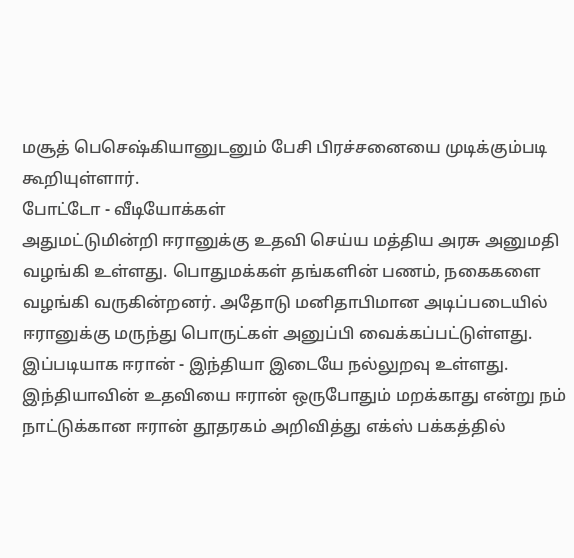மசூத் பெசெஷ்கியானுடனும் பேசி பிரச்சனையை முடிக்கும்படி கூறியுள்ளார்.
போட்டோ - வீடியோக்கள்
அதுமட்டுமின்றி ஈரானுக்கு உதவி செய்ய மத்திய அரசு அனுமதி வழங்கி உள்ளது. பொதுமக்கள் தங்களின் பணம், நகைகளை வழங்கி வருகின்றனர். அதோடு மனிதாபிமான அடிப்படையில் ஈரானுக்கு மருந்து பொருட்கள் அனுப்பி வைக்கப்பட்டுள்ளது. இப்படியாக ஈரான் - இந்தியா இடையே நல்லுறவு உள்ளது. இந்தியாவின் உதவியை ஈரான் ஒருபோதும் மறக்காது என்று நம் நாட்டுக்கான ஈரான் தூதரகம் அறிவித்து எக்ஸ் பக்கத்தில்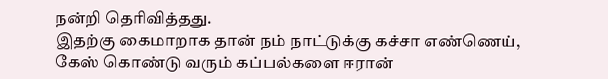நன்றி தெரிவித்தது.
இதற்கு கைமாறாக தான் நம் நாட்டுக்கு கச்சா எண்ணெய், கேஸ் கொண்டு வரும் கப்பல்களை ஈரான்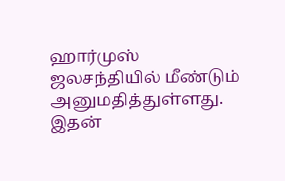ஹார்முஸ் ஜலசந்தியில் மீண்டும் அனுமதித்துள்ளது. இதன்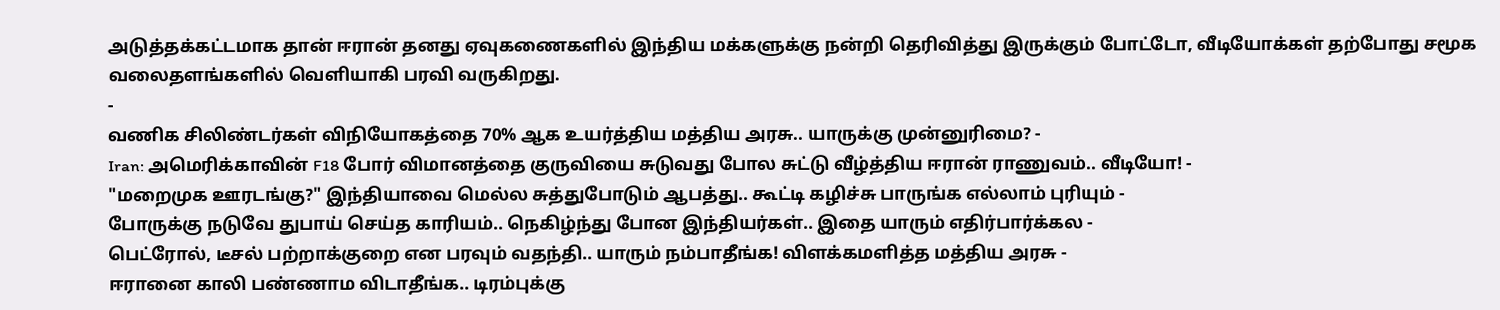அடுத்தக்கட்டமாக தான் ஈரான் தனது ஏவுகணைகளில் இந்திய மக்களுக்கு நன்றி தெரிவித்து இருக்கும் போட்டோ, வீடியோக்கள் தற்போது சமூக வலைதளங்களில் வெளியாகி பரவி வருகிறது.
-
வணிக சிலிண்டர்கள் விநியோகத்தை 70% ஆக உயர்த்திய மத்திய அரசு.. யாருக்கு முன்னுரிமை? -
Iran: அமெரிக்காவின் F18 போர் விமானத்தை குருவியை சுடுவது போல சுட்டு வீழ்த்திய ஈரான் ராணுவம்.. வீடியோ! -
"மறைமுக ஊரடங்கு?" இந்தியாவை மெல்ல சுத்துபோடும் ஆபத்து.. கூட்டி கழிச்சு பாருங்க எல்லாம் புரியும் -
போருக்கு நடுவே துபாய் செய்த காரியம்.. நெகிழ்ந்து போன இந்தியர்கள்.. இதை யாரும் எதிர்பார்க்கல -
பெட்ரோல், டீசல் பற்றாக்குறை என பரவும் வதந்தி.. யாரும் நம்பாதீங்க! விளக்கமளித்த மத்திய அரசு -
ஈரானை காலி பண்ணாம விடாதீங்க.. டிரம்புக்கு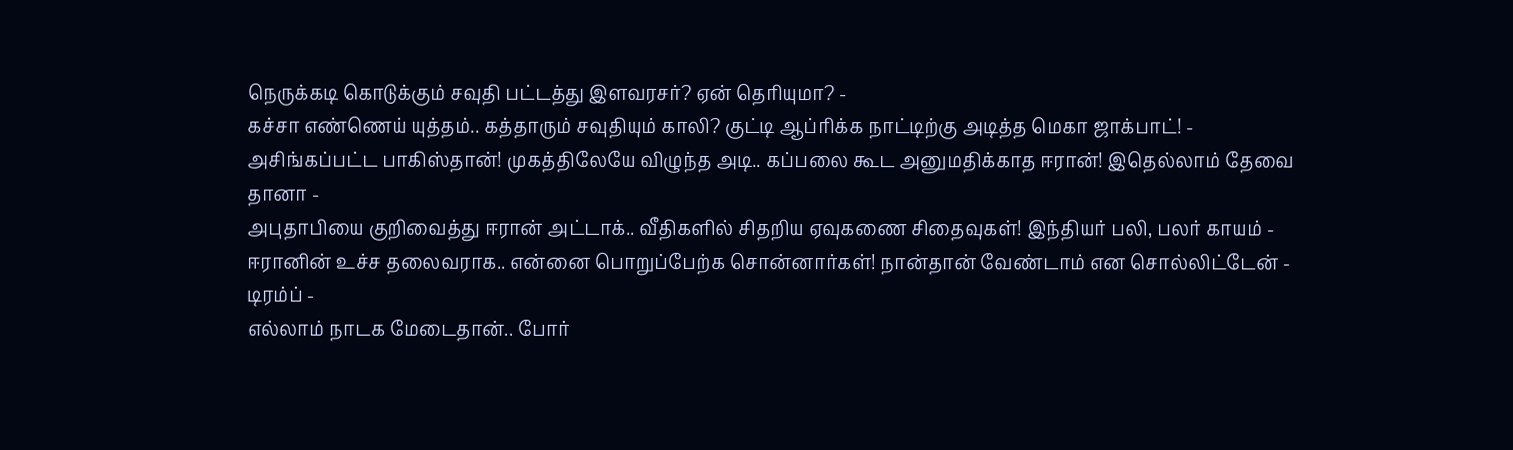நெருக்கடி கொடுக்கும் சவுதி பட்டத்து இளவரசர்? ஏன் தெரியுமா? -
கச்சா எண்ணெய் யுத்தம்.. கத்தாரும் சவுதியும் காலி? குட்டி ஆப்ரிக்க நாட்டிற்கு அடித்த மெகா ஜாக்பாட்! -
அசிங்கப்பட்ட பாகிஸ்தான்! முகத்திலேயே விழுந்த அடி.. கப்பலை கூட அனுமதிக்காத ஈரான்! இதெல்லாம் தேவை தானா -
அபுதாபியை குறிவைத்து ஈரான் அட்டாக்.. வீதிகளில் சிதறிய ஏவுகணை சிதைவுகள்! இந்தியர் பலி, பலர் காயம் -
ஈரானின் உச்ச தலைவராக.. என்னை பொறுப்பேற்க சொன்னார்கள்! நான்தான் வேண்டாம் என சொல்லிட்டேன் - டிரம்ப் -
எல்லாம் நாடக மேடைதான்.. போர்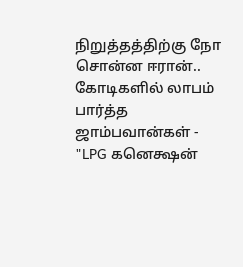நிறுத்தத்திற்கு நோ சொன்ன ஈரான்.. கோடிகளில் லாபம் பார்த்த ஜாம்பவான்கள் -
"LPG கனெக்ஷன்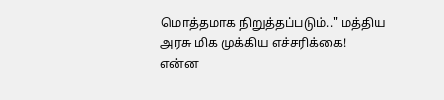மொத்தமாக நிறுத்தப்படும்.." மத்திய அரசு மிக முக்கிய எச்சரிக்கை! என்ன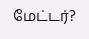மேட்டர்?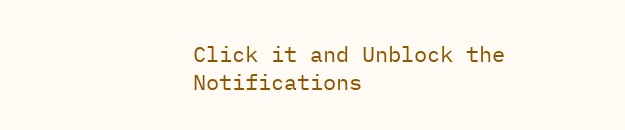Click it and Unblock the Notifications